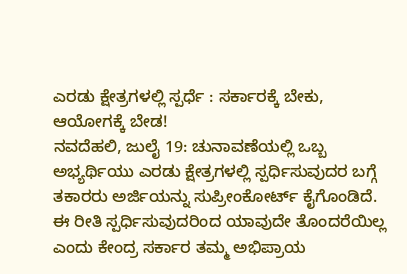ಎರಡು ಕ್ಷೇತ್ರಗಳಲ್ಲಿ ಸ್ಪರ್ಧೆ : ಸರ್ಕಾರಕ್ಕೆ ಬೇಕು, ಆಯೋಗಕ್ಕೆ ಬೇಡ!
ನವದೆಹಲಿ, ಜುಲೈ 19: ಚುನಾವಣೆಯಲ್ಲಿ ಒಬ್ಬ ಅಭ್ಯರ್ಥಿಯು ಎರಡು ಕ್ಷೇತ್ರಗಳಲ್ಲಿ ಸ್ಪರ್ಧಿಸುವುದರ ಬಗ್ಗೆ ತಕಾರರು ಅರ್ಜಿಯನ್ನು ಸುಪ್ರೀಂಕೋರ್ಟ್ ಕೈಗೊಂಡಿದೆ. ಈ ರೀತಿ ಸ್ಪರ್ಧಿಸುವುದರಿಂದ ಯಾವುದೇ ತೊಂದರೆಯಿಲ್ಲ ಎಂದು ಕೇಂದ್ರ ಸರ್ಕಾರ ತಮ್ಮ ಅಭಿಪ್ರಾಯ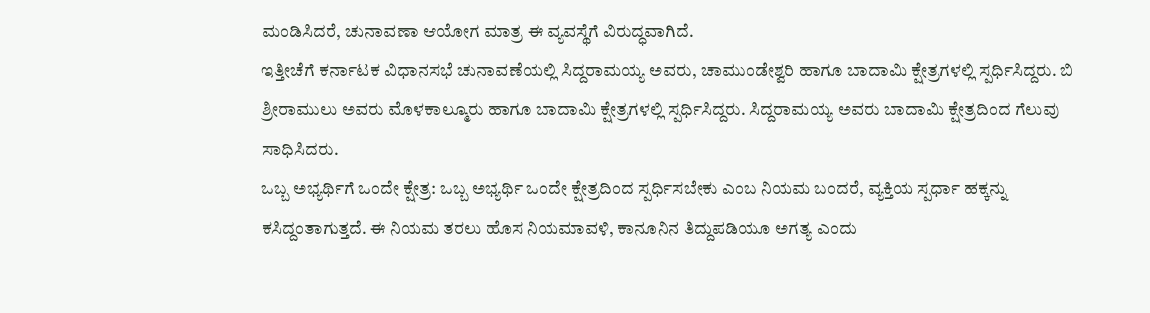ಮಂಡಿಸಿದರೆ, ಚುನಾವಣಾ ಆಯೋಗ ಮಾತ್ರ ಈ ವ್ಯವಸ್ಥೆಗೆ ವಿರುದ್ಧವಾಗಿದೆ.
ಇತ್ತೀಚೆಗೆ ಕರ್ನಾಟಕ ವಿಧಾನಸಭೆ ಚುನಾವಣೆಯಲ್ಲಿ ಸಿದ್ದರಾಮಯ್ಯ ಅವರು, ಚಾಮುಂಡೇಶ್ವರಿ ಹಾಗೂ ಬಾದಾಮಿ ಕ್ಷೇತ್ರಗಳಲ್ಲಿ ಸ್ಪರ್ಧಿಸಿದ್ದರು. ಬಿ ಶ್ರೀರಾಮುಲು ಅವರು ಮೊಳಕಾಲ್ಮೂರು ಹಾಗೂ ಬಾದಾಮಿ ಕ್ಷೇತ್ರಗಳಲ್ಲಿ ಸ್ಪರ್ಧಿಸಿದ್ದರು. ಸಿದ್ದರಾಮಯ್ಯ ಅವರು ಬಾದಾಮಿ ಕ್ಷೇತ್ರದಿಂದ ಗೆಲುವು ಸಾಧಿಸಿದರು.
ಒಬ್ಬ ಅಭ್ಯರ್ಥಿಗೆ ಒಂದೇ ಕ್ಷೇತ್ರ: ಒಬ್ಬ ಅಭ್ಯರ್ಥಿ ಒಂದೇ ಕ್ಷೇತ್ರದಿಂದ ಸ್ಪರ್ಧಿಸಬೇಕು ಎಂಬ ನಿಯಮ ಬಂದರೆ, ವ್ಯಕ್ತಿಯ ಸ್ಪರ್ಧಾ ಹಕ್ಕನ್ನು ಕಸಿದ್ದಂತಾಗುತ್ತದೆ. ಈ ನಿಯಮ ತರಲು ಹೊಸ ನಿಯಮಾವಳಿ, ಕಾನೂನಿನ ತಿದ್ದುಪಡಿಯೂ ಅಗತ್ಯ ಎಂದು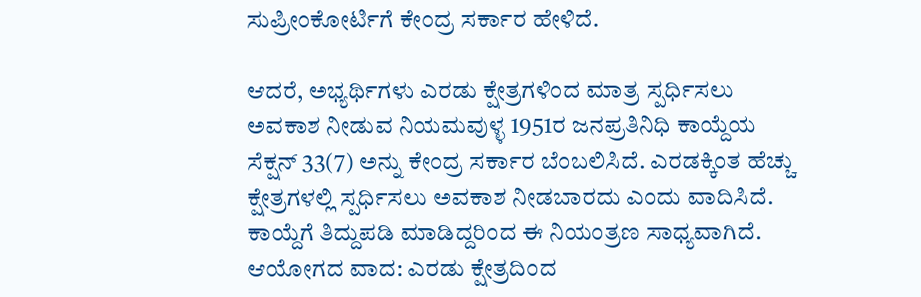ಸುಪ್ರೀಂಕೋರ್ಟಿಗೆ ಕೇಂದ್ರ ಸರ್ಕಾರ ಹೇಳಿದೆ.

ಆದರೆ, ಅಭ್ಯರ್ಥಿಗಳು ಎರಡು ಕ್ಷೇತ್ರಗಳಿಂದ ಮಾತ್ರ ಸ್ಪರ್ಧಿಸಲು ಅವಕಾಶ ನೀಡುವ ನಿಯಮವುಳ್ಳ 1951ರ ಜನಪ್ರತಿನಿಧಿ ಕಾಯ್ದೆಯ ಸೆಕ್ಷನ್ 33(7) ಅನ್ನು ಕೇಂದ್ರ ಸರ್ಕಾರ ಬೆಂಬಲಿಸಿದೆ. ಎರಡಕ್ಕಿಂತ ಹೆಚ್ಚು ಕ್ಷೇತ್ರಗಳಲ್ಲಿ ಸ್ಪರ್ಧಿಸಲು ಅವಕಾಶ ನೀಡಬಾರದು ಎಂದು ವಾದಿಸಿದೆ. ಕಾಯ್ದೆಗೆ ತಿದ್ದುಪಡಿ ಮಾಡಿದ್ದರಿಂದ ಈ ನಿಯಂತ್ರಣ ಸಾಧ್ಯವಾಗಿದೆ.
ಆಯೋಗದ ವಾದ: ಎರಡು ಕ್ಷೇತ್ರದಿಂದ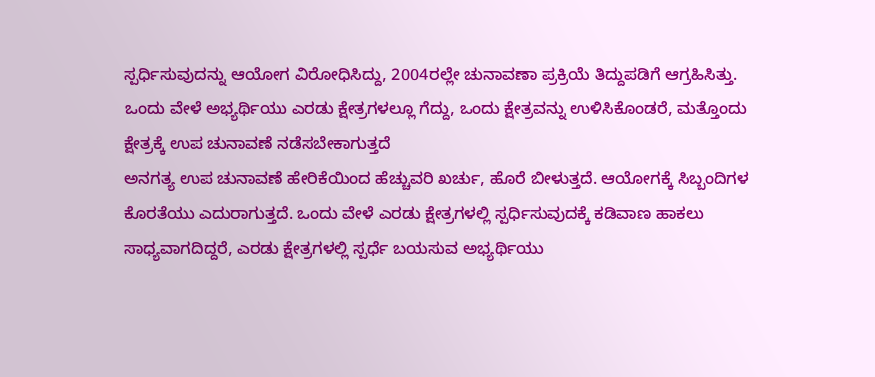ಸ್ಪರ್ಧಿಸುವುದನ್ನು ಆಯೋಗ ವಿರೋಧಿಸಿದ್ದು, 2004ರಲ್ಲೇ ಚುನಾವಣಾ ಪ್ರಕ್ರಿಯೆ ತಿದ್ದುಪಡಿಗೆ ಆಗ್ರಹಿಸಿತ್ತು. ಒಂದು ವೇಳೆ ಅಭ್ಯರ್ಥಿಯು ಎರಡು ಕ್ಷೇತ್ರಗಳಲ್ಲೂ ಗೆದ್ದು, ಒಂದು ಕ್ಷೇತ್ರವನ್ನು ಉಳಿಸಿಕೊಂಡರೆ, ಮತ್ತೊಂದು ಕ್ಷೇತ್ರಕ್ಕೆ ಉಪ ಚುನಾವಣೆ ನಡೆಸಬೇಕಾಗುತ್ತದೆ
ಅನಗತ್ಯ ಉಪ ಚುನಾವಣೆ ಹೇರಿಕೆಯಿಂದ ಹೆಚ್ಚುವರಿ ಖರ್ಚು, ಹೊರೆ ಬೀಳುತ್ತದೆ. ಆಯೋಗಕ್ಕೆ ಸಿಬ್ಬಂದಿಗಳ ಕೊರತೆಯು ಎದುರಾಗುತ್ತದೆ. ಒಂದು ವೇಳೆ ಎರಡು ಕ್ಷೇತ್ರಗಳಲ್ಲಿ ಸ್ಪರ್ಧಿಸುವುದಕ್ಕೆ ಕಡಿವಾಣ ಹಾಕಲು ಸಾಧ್ಯವಾಗದಿದ್ದರೆ, ಎರಡು ಕ್ಷೇತ್ರಗಳಲ್ಲಿ ಸ್ಪರ್ಧೆ ಬಯಸುವ ಅಭ್ಯರ್ಥಿಯು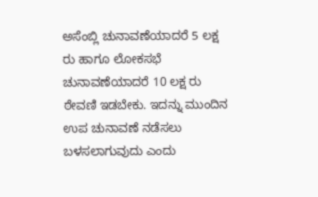ಅಸೆಂಬ್ಲಿ ಚುನಾವಣೆಯಾದರೆ 5 ಲಕ್ಷ ರು ಹಾಗೂ ಲೋಕಸಭೆ ಚುನಾವಣೆಯಾದರೆ 10 ಲಕ್ಷ ರು ಠೇವಣಿ ಇಡಬೇಕು. ಇದನ್ನು ಮುಂದಿನ ಉಪ ಚುನಾವಣೆ ನಡೆಸಲು ಬಳಸಲಾಗುವುದು ಎಂದು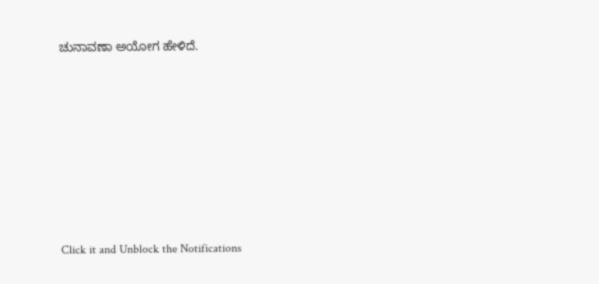ಚುನಾವಣಾ ಅಯೋಗ ಹೇಳಿದೆ.












Click it and Unblock the Notifications